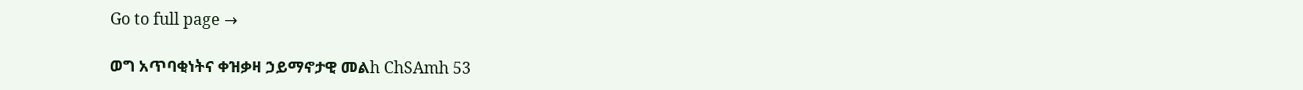Go to full page →

ወግ አጥባቂነትና ቀዝቃዛ ኃይማኖታዊ መልh ChSAmh 53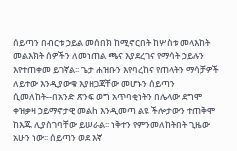ሰይጣን በብርቱ ኃይል መሰበክ ከሚኖርበት ከሦስቱ መላእከት መልእክት ሰዎችን ለመነጠል ጫና እያደረገና የማሳት ኃይሉን እየተጠቀመ ይገኛል፡፡ ጌታ ሐዝቡን እየባረከና የጠላትን ማሳቻዎች ለይተው እንዲያውቁ እያዘጋጃቸው መሆኑን ሰይጣን ሲመለከት--በአንድ ጽንፍ ወግ አጥባቂነትን በሌላው ደግሞ ቀዝቃዛ ኃይማኖታዊ መልh እንዲመጣ ልዩ ችሎታውን ተጠቅሞ ከእጁ ሊያስገባቸው ይሠራል፡፡ ነቅተን የምንመለከትበት ጊዜው አሁን ነው፡፡ ሰይጣን ወደ እኛ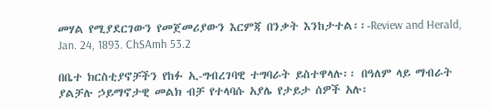መሃል የሚያደርገውን የመጀመሪያውን እርምጃ በንቃት እንከታተል፡፡-Review and Herald, Jan. 24, 1893. ChSAmh 53.2

በቤተ ክርስቲያኖቻችን የከፉ ኢ-ግብረገባዊ ተግባራት ይስተዋላሉ፡፡ በዓለም ላይ ማብራት ያልቻሉ ኃይማኖታዊ መልክ ብቻ የተላባሱ አያሌ የታይታ ሰዎች አሉ፡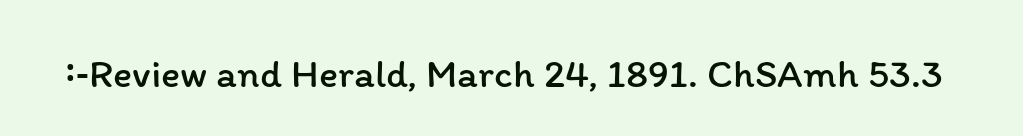፡-Review and Herald, March 24, 1891. ChSAmh 53.3